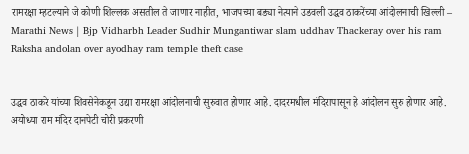रामरक्षा म्हटल्याने जे कोणी शिल्लक असतील ते जाणार नाहीत, भाजपच्या बड्या नेत्याने उडवली उद्धव ठाकरेंच्या आंदोलनाची खिल्ली – Marathi News | Bjp Vidharbh Leader Sudhir Mungantiwar slam uddhav Thackeray over his ram Raksha andolan over ayodhay ram temple theft case


उद्धव ठाकरे यांच्या शिवसेनेकडून उद्या रामरक्षा आंदोलनाची सुरुवात होणार आहे. दादरमधील मंदिरापासून हे आंदोलन सुरु होणार आहे. अयोध्या राम मंदिर दानपेटी चोरी प्रकरणी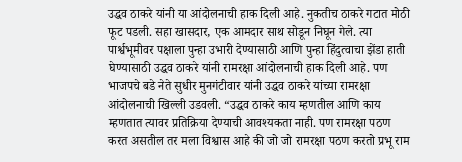उद्धव ठाकरे यांनी या आंदोलनाची हाक दिली आहे. नुकतीच ठाकरे गटात मोठी फूट पडली. सहा खासदार, एक आमदार साथ सोडून निघून गेले. त्या पार्श्वभूमीवर पक्षाला पुन्हा उभारी देण्यासाठी आणि पुन्हा हिंदुत्वाचा झेंडा हाती घेण्यासाठी उद्धव ठाकरे यांनी रामरक्षा आंदोलनाची हाक दिली आहे. पण भाजपचे बडे नेते सुधीर मुनगंटीवार यांनी उद्धव ठाकरे यांच्या रामरक्षा आंदोलनाची खिल्ली उडवली. “उद्धव ठाकरे काय म्हणतील आणि काय म्हणतात त्यावर प्रतिक्रिया देण्याची आवश्यकता नाही. पण रामरक्षा पठण करत असतील तर मला विश्वास आहे की जो जो रामरक्षा पठण करतो प्रभू राम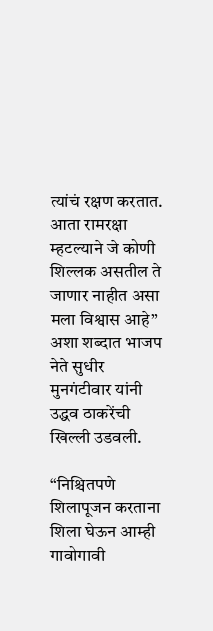त्यांचं रक्षण करतात. आता रामरक्षा म्हटल्याने जे कोणी शिल्लक असतील ते जाणार नाहीत असा मला विश्वास आहे” अशा शब्दात भाजप नेते सुधीर मुनगंटीवार यांनी उद्धव ठाकरेंची खिल्ली उडवली.

“निश्चितपणे शिलापूजन करताना शिला घेऊन आम्ही गावोगावी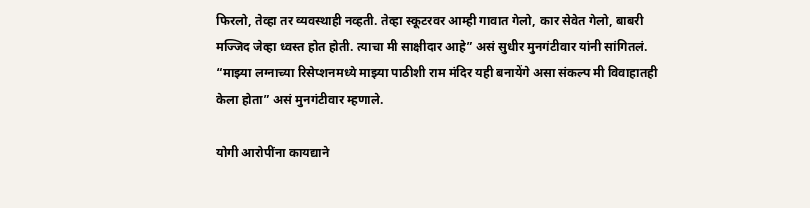फिरलो, तेव्हा तर व्यवस्थाही नव्हती. तेव्हा स्कूटरवर आम्ही गावात गेलो, कार सेवेत गेलो, बाबरी मज्जिद जेव्हा ध्वस्त होत होती. त्याचा मी साक्षीदार आहे” असं सुधीर मुनगंटीवार यांनी सांगितलं. “माझ्या लग्नाच्या रिसेप्शनमध्ये माझ्या पाठीशी राम मंदिर यही बनायेंगे असा संकल्प मी विवाहातही केला होता” असं मुनगंटीवार म्हणाले.

योगी आरोपींना कायद्याने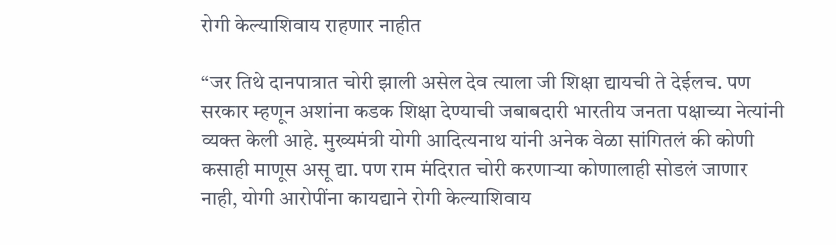रोगी केल्याशिवाय राहणार नाहीत

“जर तिथे दानपात्रात चोरी झाली असेल देव त्याला जी शिक्षा द्यायची ते देईलच. पण सरकार म्हणून अशांना कडक शिक्षा देण्याची जबाबदारी भारतीय जनता पक्षाच्या नेत्यांनी व्यक्त केली आहे. मुख्यमंत्री योगी आदित्यनाथ यांनी अनेक वेळा सांगितलं की कोणी कसाही माणूस असू द्या. पण राम मंदिरात चोरी करणाऱ्या कोणालाही सोडलं जाणार नाही, योगी आरोपींना कायद्याने रोगी केल्याशिवाय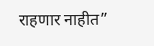राहणार नाहीत”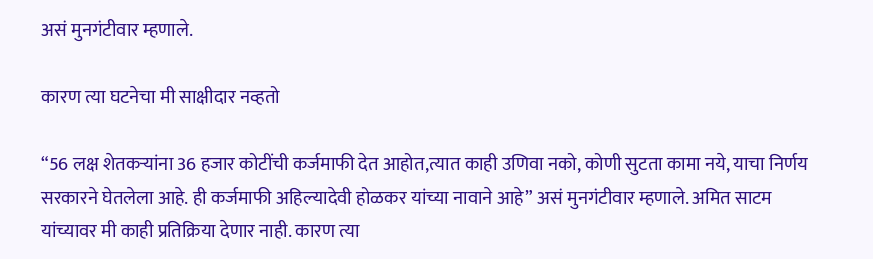असं मुनगंटीवार म्हणाले.

कारण त्या घटनेचा मी साक्षीदार नव्हतो

“56 लक्ष शेतकऱ्यांना 36 हजार कोटींची कर्जमाफी देत आहोत,त्यात काही उणिवा नको, कोणी सुटता कामा नये, याचा निर्णय सरकारने घेतलेला आहे. ही कर्जमाफी अहिल्यादेवी होळकर यांच्या नावाने आहे” असं मुनगंटीवार म्हणाले. अमित साटम यांच्यावर मी काही प्रतिक्रिया देणार नाही. कारण त्या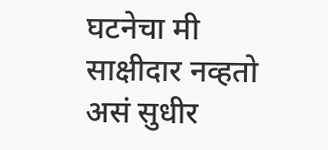घटनेचा मी साक्षीदार नव्हतो असं सुधीर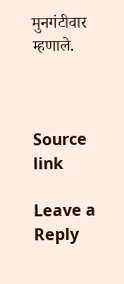मुनगंटीवार म्हणाले.



Source link

Leave a Reply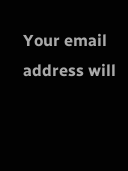Your email address will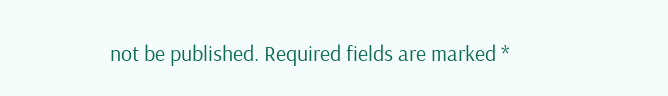not be published. Required fields are marked *